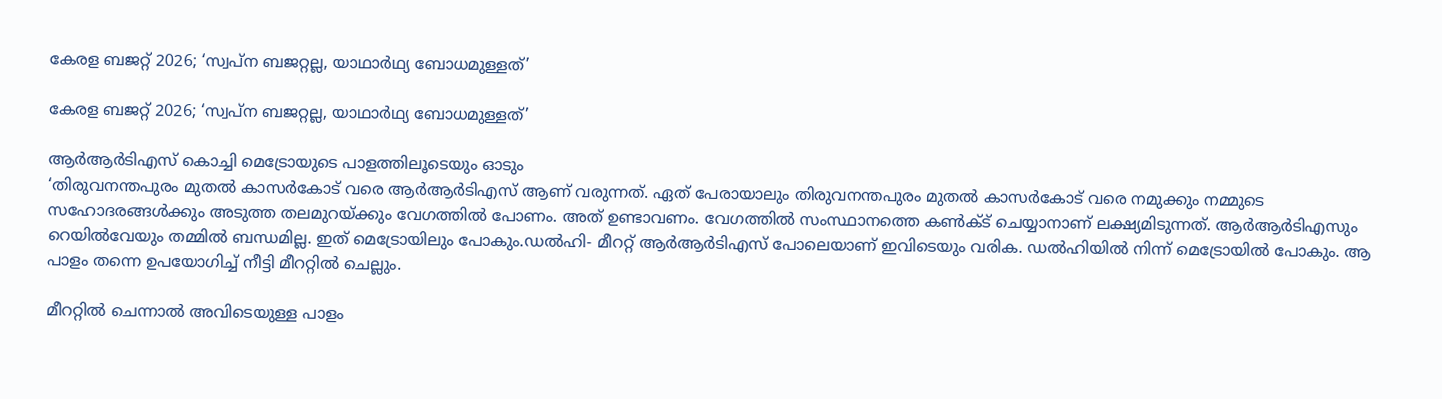കേരള ബജറ്റ് 2026; ‘സ്വപ്ന ബജറ്റല്ല, യാഥാർഥ്യ ബോധമുള്ളത്’

കേരള ബജറ്റ് 2026; ‘സ്വപ്ന ബജറ്റല്ല, യാഥാർഥ്യ ബോധമുള്ളത്’

ആര്‍ആര്‍ടിഎസ് കൊച്ചി മെട്രോയുടെ പാളത്തിലൂടെയും ഓടും
‘തിരുവനന്തപുരം മുതല്‍ കാസര്‍കോട് വരെ ആര്‍ആര്‍ടിഎസ് ആണ് വരുന്നത്. ഏത് പേരായാലും തിരുവനന്തപുരം മുതല്‍ കാസര്‍കോട് വരെ നമുക്കും നമ്മുടെ സഹോദരങ്ങള്‍ക്കും അടുത്ത തലമുറയ്ക്കും വേഗത്തില്‍ പോണം. അത് ഉണ്ടാവണം. വേഗത്തില്‍ സംസ്ഥാനത്തെ കണ്‍ക്ട് ചെയ്യാനാണ് ലക്ഷ്യമിടുന്നത്. ആര്‍ആര്‍ടിഎസും റെയില്‍വേയും തമ്മില്‍ ബന്ധമില്ല. ഇത് മെട്രോയിലും പോകും.ഡല്‍ഹി- മീററ്റ് ആര്‍ആര്‍ടിഎസ് പോലെയാണ് ഇവിടെയും വരിക. ഡല്‍ഹിയില്‍ നിന്ന് മെട്രോയില്‍ പോകും. ആ പാളം തന്നെ ഉപയോഗിച്ച് നീട്ടി മീററ്റില്‍ ചെല്ലും.

മീററ്റില്‍ ചെന്നാല്‍ അവിടെയുള്ള പാളം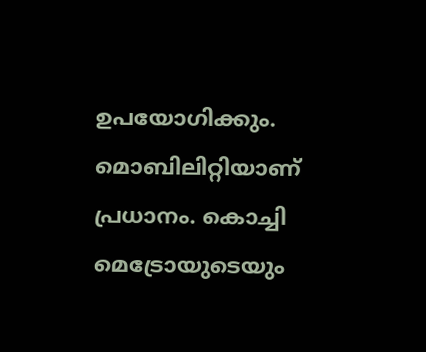ഉപയോഗിക്കും. മൊബിലിറ്റിയാണ് പ്രധാനം. കൊച്ചി മെട്രോയുടെയും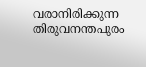വരാനിരിക്കുന്ന തിരുവനന്തപുരം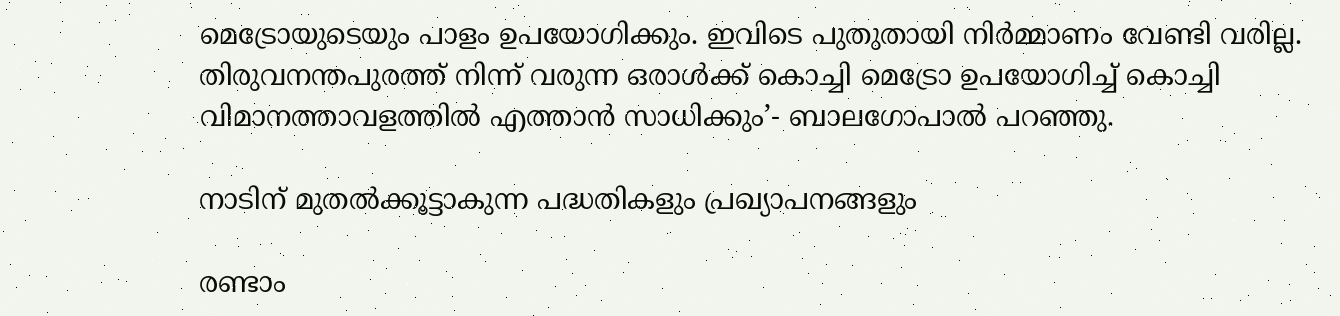മെട്രോയുടെയും പാളം ഉപയോഗിക്കും. ഇവിടെ പുതുതായി നിര്‍മ്മാണം വേണ്ടി വരില്ല. തിരുവനന്തപുരത്ത് നിന്ന് വരുന്ന ഒരാള്‍ക്ക് കൊച്ചി മെട്രോ ഉപയോഗിച്ച് കൊച്ചി വിമാനത്താവളത്തില്‍ എത്താന്‍ സാധിക്കും’- ബാലഗോപാല്‍ പറഞ്ഞു.

നാടിന് മുതല്‍ക്കൂട്ടാകുന്ന പദ്ധതികളും പ്രഖ്യാപനങ്ങളും

രണ്ടാം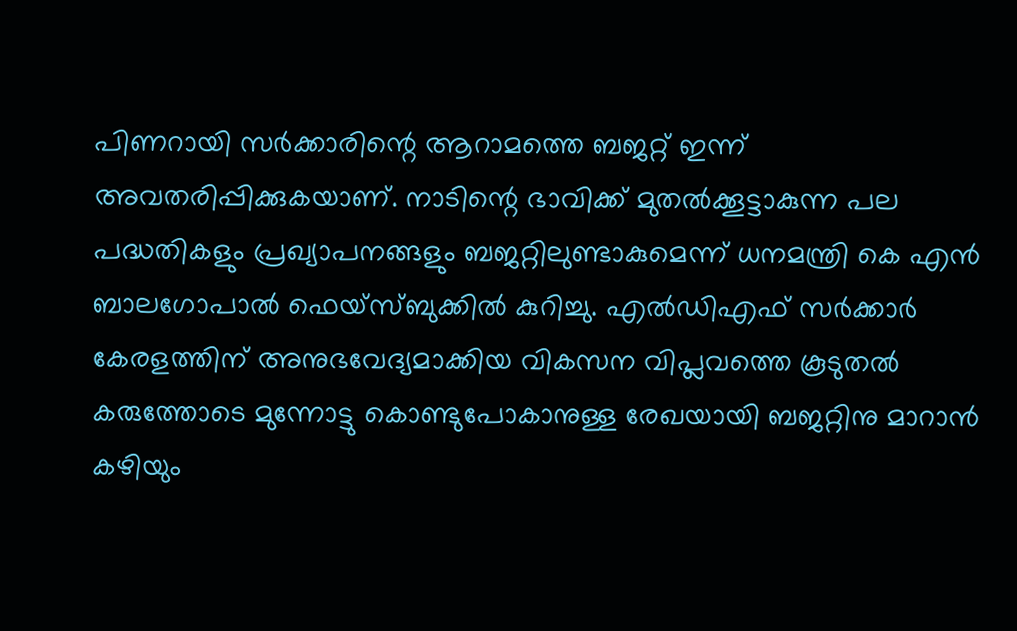പിണറായി സര്‍ക്കാരിന്റെ ആറാമത്തെ ബജറ്റ് ഇന്ന് അവതരിപ്പിക്കുകയാണ്. നാടിന്റെ ഭാവിക്ക് മുതല്‍ക്കൂട്ടാകുന്ന പല പദ്ധതികളും പ്രഖ്യാപനങ്ങളും ബജറ്റിലുണ്ടാകുമെന്ന് ധനമന്ത്രി കെ എന്‍ ബാലഗോപാല്‍ ഫെയ്‌സ്ബുക്കില്‍ കുറിച്ചു. എല്‍ഡിഎഫ് സര്‍ക്കാര്‍ കേരളത്തിന് അനുഭവേദ്യമാക്കിയ വികസന വിപ്ലവത്തെ കൂടുതല്‍ കരുത്തോടെ മുന്നോട്ടു കൊണ്ടുപോകാനുള്ള രേഖയായി ബജറ്റിനു മാറാന്‍ കഴിയും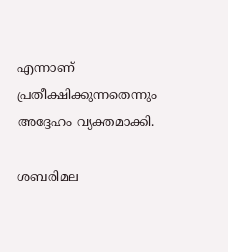എന്നാണ് പ്രതീക്ഷിക്കുന്നതെന്നും അദ്ദേഹം വ്യക്തമാക്കി.

ശബരിമല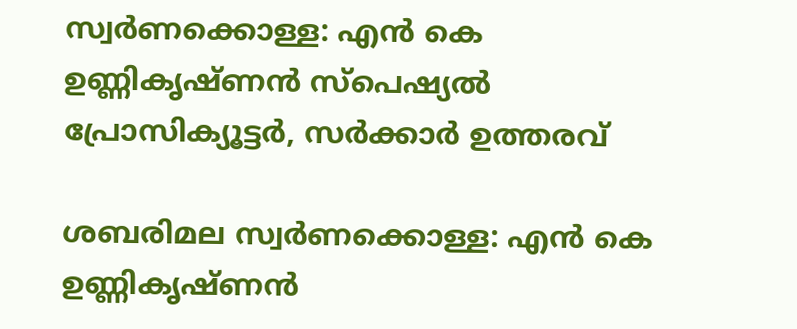സ്വര്‍ണക്കൊള്ള: എന്‍ കെ ഉണ്ണികൃഷ്ണന്‍ സ്‌പെഷ്യല്‍ പ്രോസിക്യൂട്ടര്‍, സര്‍ക്കാര്‍ ഉത്തരവ്

ശബരിമല സ്വര്‍ണക്കൊള്ള: എന്‍ കെ ഉണ്ണികൃഷ്ണന്‍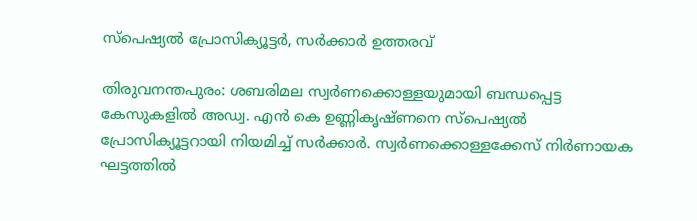സ്‌പെഷ്യല്‍ പ്രോസിക്യൂട്ടര്‍, സര്‍ക്കാര്‍ ഉത്തരവ്

തിരുവനന്തപുരം: ശബരിമല സ്വര്‍ണക്കൊള്ളയുമായി ബന്ധപ്പെട്ട കേസുകളില്‍ അഡ്വ. എന്‍ കെ ഉണ്ണികൃഷ്ണനെ സ്‌പെഷ്യല്‍ പ്രോസിക്യൂട്ടറായി നിയമിച്ച് സര്‍ക്കാര്‍. സ്വര്‍ണക്കൊള്ളക്കേസ് നിര്‍ണായക ഘട്ടത്തില്‍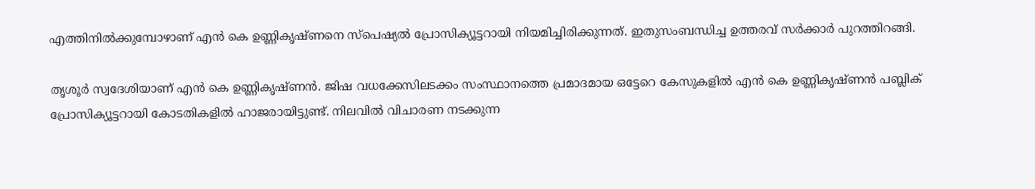എത്തിനില്‍ക്കുമ്പോഴാണ് എന്‍ കെ ഉണ്ണികൃഷ്ണനെ സ്‌പെഷ്യല്‍ പ്രോസിക്യൂട്ടറായി നിയമിച്ചിരിക്കുന്നത്. ഇതുസംബന്ധിച്ച ഉത്തരവ് സര്‍ക്കാര്‍ പുറത്തിറങ്ങി.

തൃശൂര്‍ സ്വദേശിയാണ് എന്‍ കെ ഉണ്ണികൃഷ്ണന്‍. ജിഷ വധക്കേസിലടക്കം സംസ്ഥാനത്തെ പ്രമാദമായ ഒട്ടേറെ കേസുകളില്‍ എന്‍ കെ ഉണ്ണികൃഷ്ണന്‍ പബ്ലിക് പ്രോസിക്യൂട്ടറായി കോടതികളില്‍ ഹാജരായിട്ടുണ്ട്. നിലവില്‍ വിചാരണ നടക്കുന്ന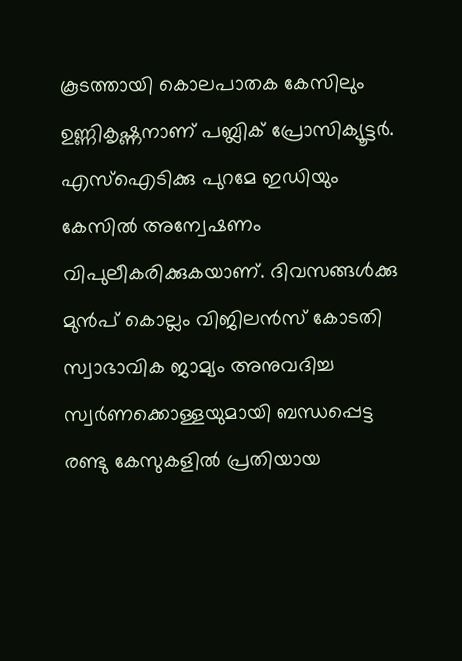കൂടത്തായി കൊലപാതക കേസിലും ഉണ്ണികൃഷ്ണനാണ് പബ്ലിക് പ്രോസിക്യൂട്ടര്‍. എസ്‌ഐടിക്കു പുറമേ ഇഡിയും കേസില്‍ അന്വേഷണം വിപുലീകരിക്കുകയാണ്. ദിവസങ്ങള്‍ക്കു മുന്‍പ് കൊല്ലം വിജിലന്‍സ് കോടതി സ്വാഭാവിക ജാമ്യം അനുവദിച്ച സ്വര്‍ണക്കൊള്ളയുമായി ബന്ധപ്പെട്ട രണ്ടു കേസുകളില്‍ പ്രതിയായ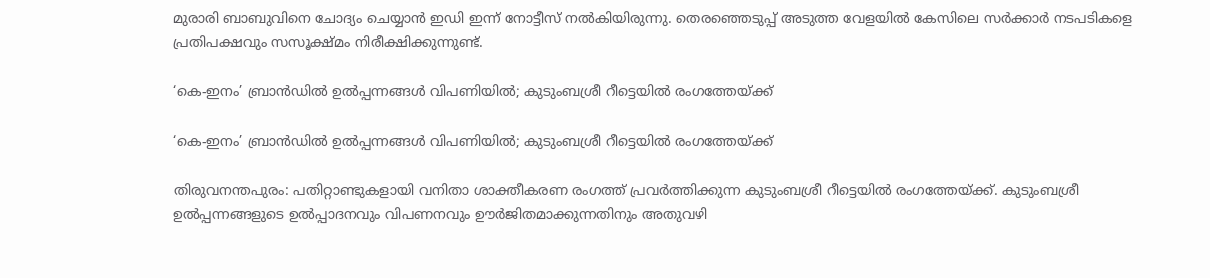മുരാരി ബാബുവിനെ ചോദ്യം ചെയ്യാന്‍ ഇഡി ഇന്ന് നോട്ടീസ് നല്‍കിയിരുന്നു. തെരഞ്ഞെടുപ്പ് അടുത്ത വേളയില്‍ കേസിലെ സര്‍ക്കാര്‍ നടപടികളെ പ്രതിപക്ഷവും സസൂക്ഷ്മം നിരീക്ഷിക്കുന്നുണ്ട്.

‘കെ-ഇനം’ ബ്രാന്‍ഡില്‍ ഉല്‍പ്പന്നങ്ങള്‍ വിപണിയില്‍; കുടുംബശ്രീ റീട്ടെയില്‍ രംഗത്തേയ്ക്ക്

‘കെ-ഇനം’ ബ്രാന്‍ഡില്‍ ഉല്‍പ്പന്നങ്ങള്‍ വിപണിയില്‍; കുടുംബശ്രീ റീട്ടെയില്‍ രംഗത്തേയ്ക്ക്

തിരുവനന്തപുരം: പതിറ്റാണ്ടുകളായി വനിതാ ശാക്തീകരണ രംഗത്ത് പ്രവര്‍ത്തിക്കുന്ന കുടുംബശ്രീ റീട്ടെയില്‍ രംഗത്തേയ്ക്ക്. കുടുംബശ്രീ ഉല്‍പ്പന്നങ്ങളുടെ ഉല്‍പ്പാദനവും വിപണനവും ഊര്‍ജിതമാക്കുന്നതിനും അതുവഴി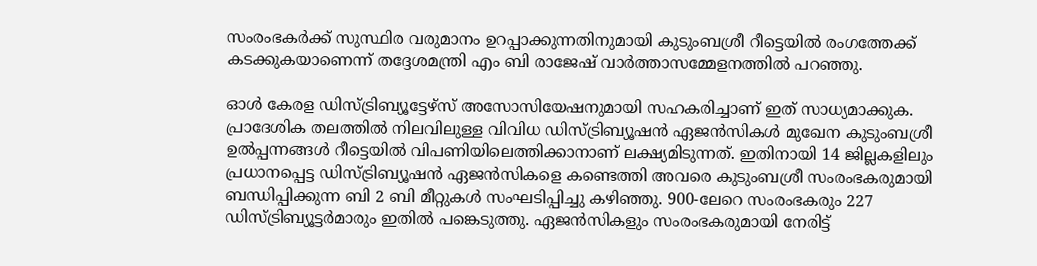സംരംഭകര്‍ക്ക് സുസ്ഥിര വരുമാനം ഉറപ്പാക്കുന്നതിനുമായി കുടുംബശ്രീ റീട്ടെയില്‍ രംഗത്തേക്ക് കടക്കുകയാണെന്ന് തദ്ദേശമന്ത്രി എം ബി രാജേഷ് വാര്‍ത്താസമ്മേളനത്തില്‍ പറഞ്ഞു.

ഓള്‍ കേരള ഡിസ്ട്രിബ്യൂട്ടേഴ്‌സ് അസോസിയേഷനുമായി സഹകരിച്ചാണ് ഇത് സാധ്യമാക്കുക. പ്രാദേശിക തലത്തില്‍ നിലവിലുള്ള വിവിധ ഡിസ്ട്രിബ്യൂഷന്‍ ഏജന്‍സികള്‍ മുഖേന കുടുംബശ്രീ ഉല്‍പ്പന്നങ്ങള്‍ റീട്ടെയില്‍ വിപണിയിലെത്തിക്കാനാണ് ലക്ഷ്യമിടുന്നത്. ഇതിനായി 14 ജില്ലകളിലും പ്രധാനപ്പെട്ട ഡിസ്ട്രിബ്യൂഷന്‍ ഏജന്‍സികളെ കണ്ടെത്തി അവരെ കുടുംബശ്രീ സംരംഭകരുമായി ബന്ധിപ്പിക്കുന്ന ബി 2 ബി മീറ്റുകള്‍ സംഘടിപ്പിച്ചു കഴിഞ്ഞു. 900-ലേറെ സംരംഭകരും 227 ഡിസ്ട്രിബ്യൂട്ടര്‍മാരും ഇതില്‍ പങ്കെടുത്തു. ഏജന്‍സികളും സംരംഭകരുമായി നേരിട്ട്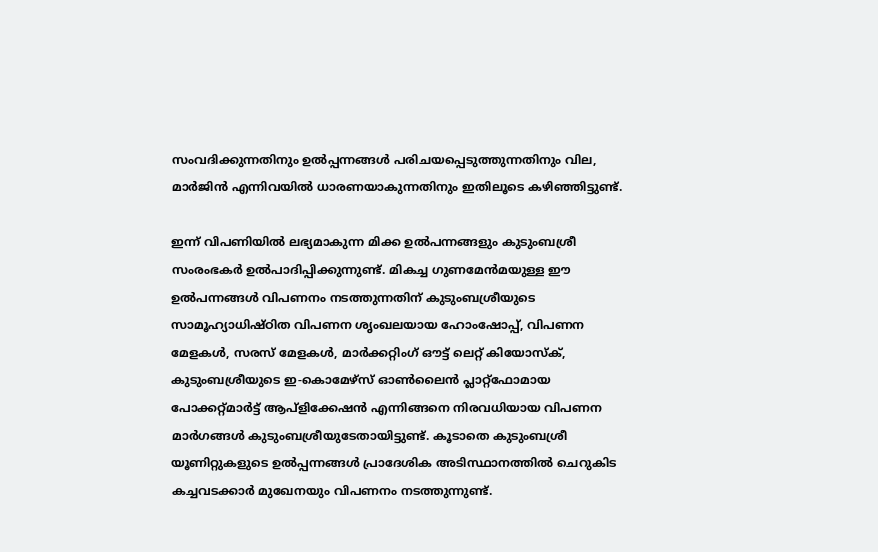സംവദിക്കുന്നതിനും ഉല്‍പ്പന്നങ്ങള്‍ പരിചയപ്പെടുത്തുന്നതിനും വില, മാര്‍ജിന്‍ എന്നിവയില്‍ ധാരണയാകുന്നതിനും ഇതിലൂടെ കഴിഞ്ഞിട്ടുണ്ട്.

ഇന്ന് വിപണിയില്‍ ലഭ്യമാകുന്ന മിക്ക ഉല്‍പന്നങ്ങളും കുടുംബശ്രീ സംരംഭകര്‍ ഉല്‍പാദിപ്പിക്കുന്നുണ്ട്. മികച്ച ഗുണമേന്‍മയുള്ള ഈ ഉല്‍പന്നങ്ങള്‍ വിപണനം നടത്തുന്നതിന് കുടുംബശ്രീയുടെ സാമൂഹ്യാധിഷ്ഠിത വിപണന ശൃംഖലയായ ഹോംഷോപ്പ്, വിപണന മേളകള്‍, സരസ് മേളകള്‍, മാര്‍ക്കറ്റിംഗ് ഔട്ട് ലെറ്റ് കിയോസ്‌ക്, കുടുംബശ്രീയുടെ ഇ-കൊമേഴ്സ് ഓണ്‍ലൈന്‍ പ്ലാറ്റ്‌ഫോമായ പോക്കറ്റ്മാര്‍ട്ട് ആപ്ളിക്കേഷന്‍ എന്നിങ്ങനെ നിരവധിയായ വിപണന മാര്‍ഗങ്ങള്‍ കുടുംബശ്രീയുടേതായിട്ടുണ്ട്. കൂടാതെ കുടുംബശ്രീ യൂണിറ്റുകളുടെ ഉല്‍പ്പന്നങ്ങള്‍ പ്രാദേശിക അടിസ്ഥാനത്തില്‍ ചെറുകിട കച്ചവടക്കാര്‍ മുഖേനയും വിപണനം നടത്തുന്നുണ്ട്.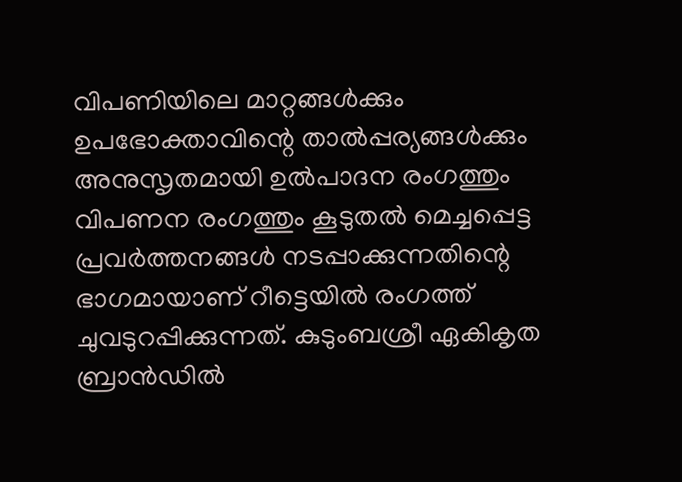വിപണിയിലെ മാറ്റങ്ങള്‍ക്കും ഉപഭോക്താവിന്റെ താല്‍പ്പര്യങ്ങള്‍ക്കും അനുസൃതമായി ഉല്‍പാദന രംഗത്തും വിപണന രംഗത്തും കൂടുതല്‍ മെച്ചപ്പെട്ട പ്രവര്‍ത്തനങ്ങള്‍ നടപ്പാക്കുന്നതിന്റെ ഭാഗമായാണ് റീട്ടെയില്‍ രംഗത്ത് ചുവടുറപ്പിക്കുന്നത്. കുടുംബശ്രീ ഏകികൃത ബ്രാന്‍ഡില്‍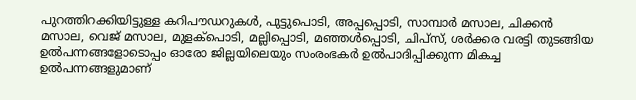പുറത്തിറക്കിയിട്ടുള്ള കറിപൗഡറുകള്‍, പുട്ടുപൊടി, അപ്പപ്പൊടി, സാമ്പാര്‍ മസാല, ചിക്കന്‍ മസാല, വെജ് മസാല, മുളക്‌പൊടി, മല്ലിപ്പൊടി, മഞ്ഞള്‍പ്പൊടി, ചിപ്സ്, ശര്‍ക്കര വരട്ടി തുടങ്ങിയ ഉല്‍പന്നങ്ങളോടൊപ്പം ഓരോ ജില്ലയിലെയും സംരംഭകര്‍ ഉല്‍പാദിപ്പിക്കുന്ന മികച്ച ഉല്‍പന്നങ്ങളുമാണ്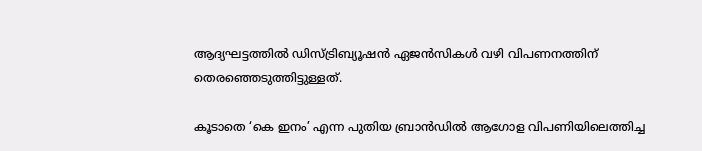ആദ്യഘട്ടത്തില്‍ ഡിസ്ട്രിബ്യൂഷന്‍ ഏജന്‍സികള്‍ വഴി വിപണനത്തിന് തെരഞ്ഞെടുത്തിട്ടുള്ളത്.

കൂടാതെ ‘കെ ഇനം’ എന്ന പുതിയ ബ്രാന്‍ഡില്‍ ആഗോള വിപണിയിലെത്തിച്ച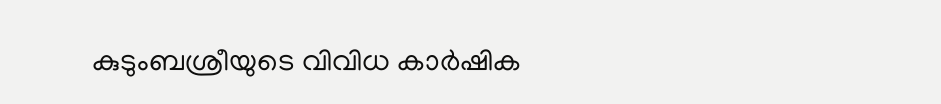കുടുംബശ്രീയുടെ വിവിധ കാര്‍ഷിക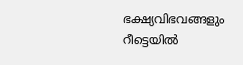ഭക്ഷ്യവിഭവങ്ങളും റീട്ടെയില്‍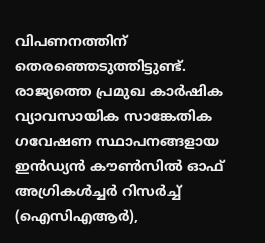വിപണനത്തിന് തെരഞ്ഞെടുത്തിട്ടുണ്ട്. രാജ്യത്തെ പ്രമുഖ കാര്‍ഷിക വ്യാവസായിക സാങ്കേതിക ഗവേഷണ സ്ഥാപനങ്ങളായ ഇന്‍ഡ്യന്‍ കൗണ്‍സില്‍ ഓഫ് അഗ്രികള്‍ച്ചര്‍ റിസര്‍ച്ച് (ഐസിഎആര്‍),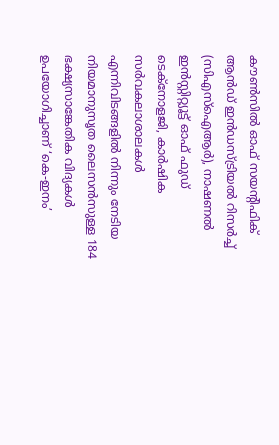കൗണ്‍സില്‍ ഓഫ് സയന്റിഫിക് ആന്‍ഡ് ഇന്‍ഡസ്ട്രിയല്‍ റിസര്‍ച്ച് (സിഎസ്‌ഐആര്‍), നാഷണല്‍ ഇന്‍സ്റ്റിറ്റ്യൂട്ട് ഓഫ് ഫുഡ് ടെക്നോളജി, കാര്‍ഷിക സര്‍വകലാശാലകള്‍ എന്നിവിടങ്ങളില്‍ നിന്നും നേടിയ നിയമാനുസൃത ലൈസന്‍സുള്ള 184 ഭക്ഷ്യസാങ്കേതിക വിദ്യകള്‍ ഉപയോഗിച്ചാണ് ‘കെ-ഇനം’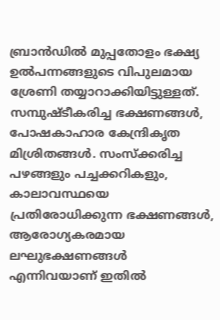ബ്രാന്‍ഡില്‍ മുപ്പതോളം ഭക്ഷ്യ ഉല്‍പന്നങ്ങളുടെ വിപുലമായ ശ്രേണി തയ്യാറാക്കിയിട്ടുള്ളത്. സമ്പുഷ്ടീകരിച്ച ഭക്ഷണങ്ങള്‍, പോഷകാഹാര കേന്ദ്രികൃത മിശ്രിതങ്ങള്‍. സംസ്‌ക്കരിച്ച പഴങ്ങളും പച്ചക്കറികളും, കാലാവസ്ഥയെ പ്രതിരോധിക്കുന്ന ഭക്ഷണങ്ങള്‍, ആരോഗ്യകരമായ ലഘുഭക്ഷണങ്ങള്‍ എന്നിവയാണ് ഇതില്‍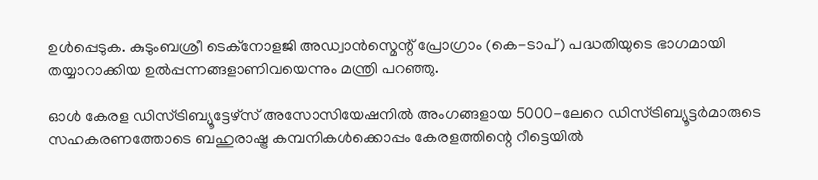ഉള്‍പ്പെടുക. കുടുംബശ്രീ ടെക്നോളജി അഡ്വാന്‍സ്മെന്റ് പ്രോഗ്രാം (കെ-ടാപ്) പദ്ധതിയുടെ ഭാഗമായി തയ്യാറാക്കിയ ഉല്‍പ്പന്നങ്ങളാണിവയെന്നും മന്ത്രി പറഞ്ഞു.

ഓള്‍ കേരള ഡിസ്ട്രിബ്യൂട്ടേഴ്‌സ് അസോസിയേഷനില്‍ അംഗങ്ങളായ 5000-ലേറെ ഡിസ്ട്രിബ്യൂട്ടര്‍മാരുടെ സഹകരണത്തോടെ ബഹുരാഷ്ട്ര കമ്പനികള്‍ക്കൊപ്പം കേരളത്തിന്റെ റീട്ടെയില്‍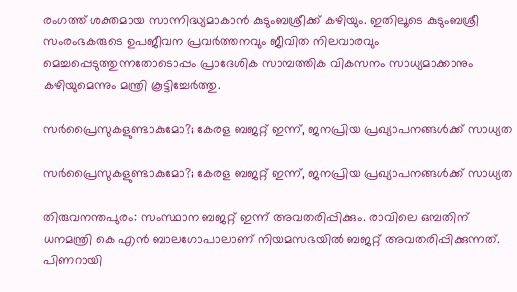രംഗത്ത് ശക്തമായ സാന്നിദ്ധ്യമാകാന്‍ കുടുംബശ്രീക്ക് കഴിയും. ഇതിലൂടെ കുടുംബശ്രീ സംരംഭകരുടെ ഉപജീവന പ്രവര്‍ത്തനവും ജീവിത നിലവാരവും മെച്ചപ്പെടുത്തുന്നതോടൊപ്പം പ്രാദേശിക സാമ്പത്തിക വികസനം സാധ്യമാക്കാനും കഴിയുമെന്നും മന്ത്രി കൂട്ടിച്ചേര്‍ത്തു.

സർപ്രൈസുകളുണ്ടാകുമോ?; കേരള ബജറ്റ് ഇന്ന്, ജനപ്രിയ പ്രഖ്യാപനങ്ങൾക്ക് സാധ്യത

സർപ്രൈസുകളുണ്ടാകുമോ?; കേരള ബജറ്റ് ഇന്ന്, ജനപ്രിയ പ്രഖ്യാപനങ്ങൾക്ക് സാധ്യത

തിരുവനന്തപുരം: സംസ്ഥാന ബജറ്റ് ഇന്ന് അവതരിപ്പിക്കും. രാവിലെ ഒമ്പതിന് ധനമന്ത്രി കെ എന്‍ ബാലഗോപാലാണ് നിയമസഭയിൽ ബജറ്റ് അവതരിപ്പിക്കുന്നത്. പിണറായി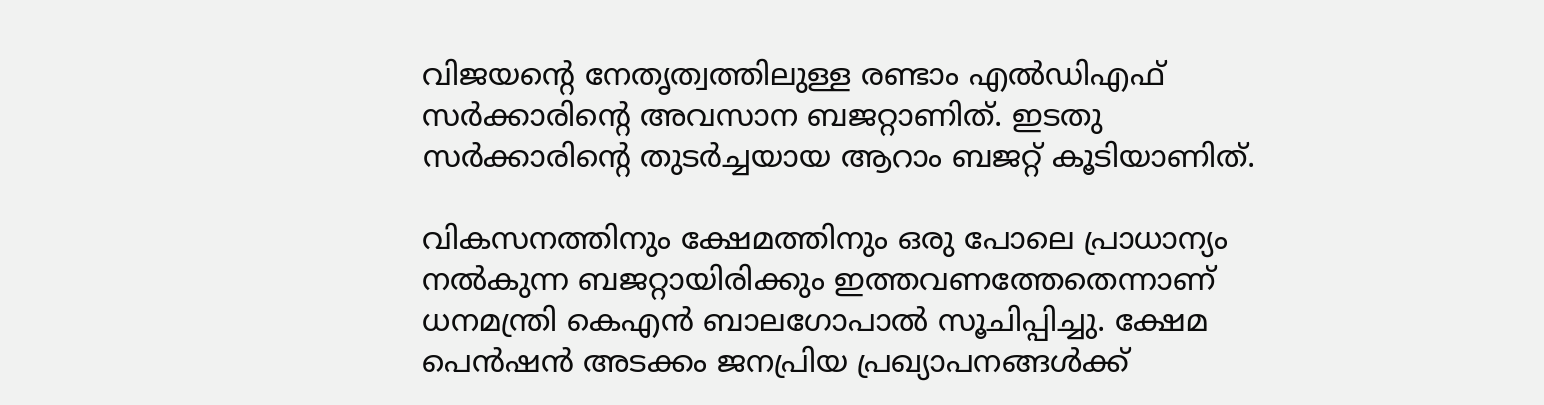വിജയന്റെ നേതൃത്വത്തിലുള്ള രണ്ടാം എൽഡിഎഫ് സർക്കാരിന്റെ അവസാന ബജറ്റാണിത്. ഇടതു സർക്കാരിന്റെ തുടർച്ചയായ ആറാം ബജറ്റ് കൂടിയാണിത്.

വികസനത്തിനും ക്ഷേമത്തിനും ഒരു പോലെ പ്രാധാന്യം നൽകുന്ന ബജറ്റായിരിക്കും ഇത്തവണത്തേതെന്നാണ് ധനമന്ത്രി കെഎൻ ബാലഗോപാൽ സൂചിപ്പിച്ചു. ക്ഷേമ പെൻഷൻ അടക്കം ജനപ്രിയ പ്രഖ്യാപനങ്ങൾക്ക്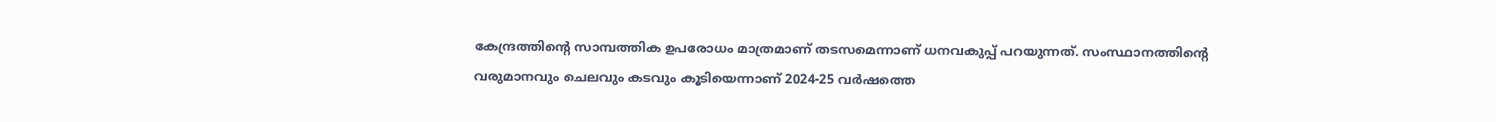കേന്ദ്രത്തിന്‍റെ സാമ്പത്തിക ഉപരോധം മാത്രമാണ് തടസമെന്നാണ് ധനവകുപ്പ് പറയുന്നത്. സംസ്ഥാനത്തിന്‍റെ വരുമാനവും ചെലവും കടവും കൂടിയെന്നാണ് 2024-25 വര്‍ഷത്തെ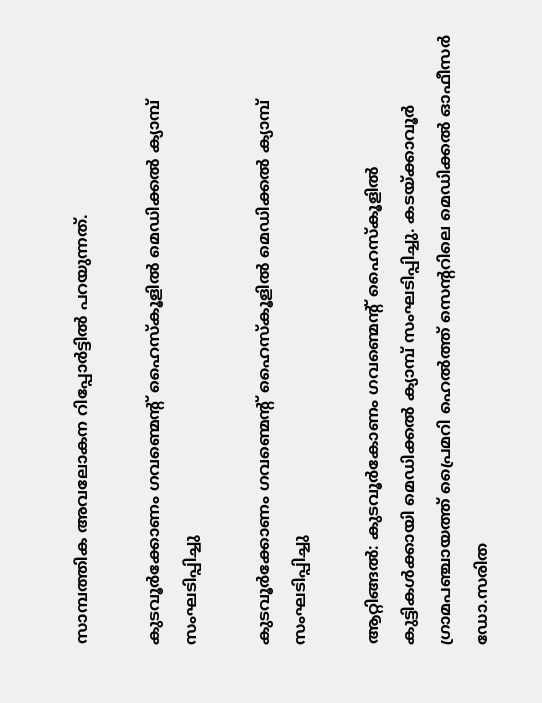സാമ്പത്തിക അവലോകന റിപ്പോര്‍ട്ടിൽ പറയുന്നത്.

കുടവൂർക്കോണം ഗവണ്മെന്റ് ഹൈസ്കൂളിൽ മെഡിക്കൽ ക്യാമ്പ് സംഘടിപ്പിച്ചു

കുടവൂർക്കോണം ഗവണ്മെന്റ് ഹൈസ്കൂളിൽ മെഡിക്കൽ ക്യാമ്പ് സംഘടിപ്പിച്ചു

ആറ്റിങ്ങൽ: കുടവൂർകോണം ഗവണ്മെന്റ് ഹൈസ്കൂളിൽ കുട്ടികൾക്കായി മെഡിക്കൽ ക്യാമ്പ് സംഘടിപ്പിച്ചു. കടയ്ക്കാവൂർ ഗ്രാമപഞ്ചായത്ത് പ്രൈമറി ഹെൽത്ത് സെന്ററിലെ മെഡിക്കൽ ഓഫീസർ ഡോ.സരിത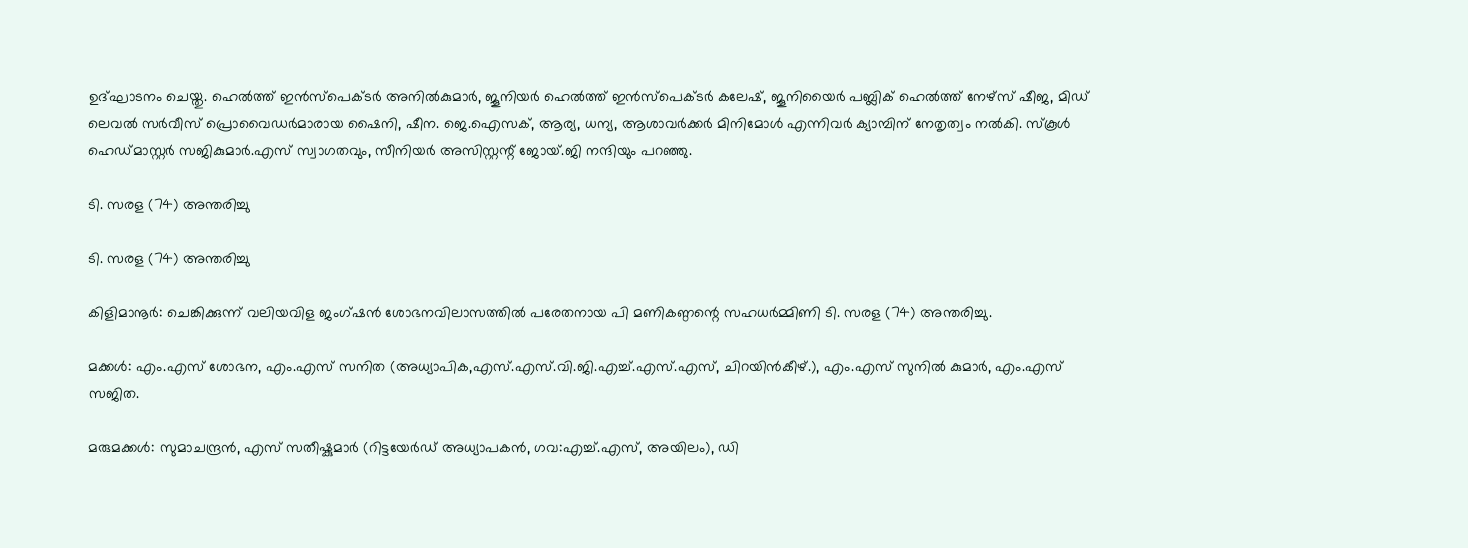ഉദ്ഘാടനം ചെയ്തു. ഹെൽത്ത് ഇൻസ്പെക്ടർ അനിൽകുമാർ, ജൂനിയർ ഹെൽത്ത് ഇൻസ്പെക്ടർ കലേഷ്, ജൂനിയൈർ പബ്ലിക് ഹെൽത്ത് നേഴ്സ് ഷീജ, മിഡ് ലെവൽ സർവീസ് പ്രൊവൈഡർമാരായ ഷൈനി, ഷീന. ജെ.ഐസക്, ആര്യ, ധന്യ, ആശാവർക്കർ മിനിമോൾ എന്നിവർ ക്യാമ്പിന് നേതൃത്വം നൽകി. സ്കൂൾ ഹെഡ്മാസ്റ്റർ സജികുമാർ.എസ് സ്വാഗതവും, സീനിയർ അസിസ്റ്റന്റ് ജോയ്.ജി നന്ദിയും പറഞ്ഞു.

ടി. സരള (74) അന്തരിച്ചു

ടി. സരള (74) അന്തരിച്ചു

കിളിമാനൂർ: ചെങ്കിക്കുന്ന് വലിയവിള ജംഗ്ഷൻ ശോഭനവിലാസത്തിൽ പരേതനായ പി മണികണ്ഠന്റെ സഹധർമ്മിണി ടി. സരള (74) അന്തരിച്ചു.

മക്കൾ: എം.എസ് ശോഭന, എം.എസ് സനിത (അധ്യാപിക,എസ്.എസ്.വി.ജി.എച്ച്.എസ്.എസ്, ചിറയിൻകീഴ്.), എം.എസ് സുനിൽ കുമാർ, എം.എസ് സജിത.

മരുമക്കൾ: സുമാചന്ദ്രൻ, എസ് സതീഷ്കുമാർ (റിട്ടയേർഡ് അധ്യാപകൻ, ഗവ:എച്ച്.എസ്, അയിലം), ഡി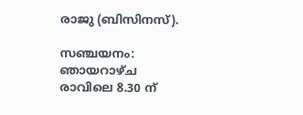രാജു (ബിസിനസ്).

സഞ്ചയനം: ഞായറാഴ്ച രാവിലെ 8.30 ന്